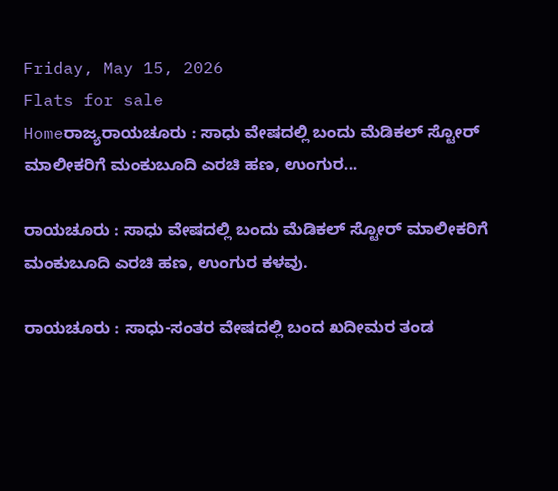Friday, May 15, 2026
Flats for sale
Homeರಾಜ್ಯರಾಯಚೂರು : ಸಾಧು ವೇಷದಲ್ಲಿ ಬಂದು ಮೆಡಿಕಲ್ ಸ್ಟೋರ್ ಮಾಲೀಕರಿಗೆ ಮಂಕುಬೂದಿ ಎರಚಿ ಹಣ, ಉಂಗುರ...

ರಾಯಚೂರು : ಸಾಧು ವೇಷದಲ್ಲಿ ಬಂದು ಮೆಡಿಕಲ್ ಸ್ಟೋರ್ ಮಾಲೀಕರಿಗೆ ಮಂಕುಬೂದಿ ಎರಚಿ ಹಣ, ಉಂಗುರ ಕಳವು.

ರಾಯಚೂರು : ಸಾಧು-ಸಂತರ ವೇಷದಲ್ಲಿ ಬಂದ ಖದೀಮರ ತಂಡ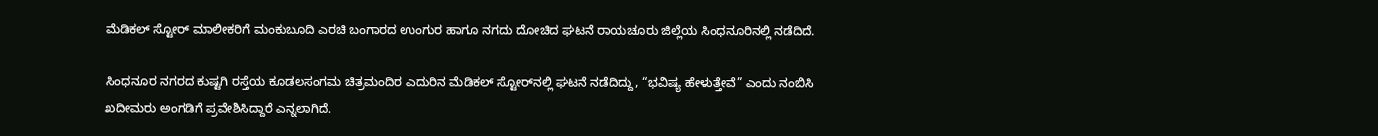ಮೆಡಿಕಲ್ ಸ್ಟೋರ್ ಮಾಲೀಕರಿಗೆ ಮಂಕುಬೂದಿ ಎರಚಿ ಬಂಗಾರದ ಉಂಗುರ ಹಾಗೂ ನಗದು ದೋಚಿದ ಘಟನೆ ರಾಯಚೂರು ಜಿಲ್ಲೆಯ ಸಿಂಧನೂರಿನಲ್ಲಿ ನಡೆದಿದೆ.

ಸಿಂಧನೂರ ನಗರದ ಕುಷ್ಟಗಿ ರಸ್ತೆಯ ಕೂಡಲಸಂಗಮ ಚಿತ್ರಮಂದಿರ ಎದುರಿನ ಮೆಡಿಕಲ್ ಸ್ಟೋರ್‌ನಲ್ಲಿ ಘಟನೆ ನಡೆದಿದ್ದು, “ಭವಿಷ್ಯ ಹೇಳುತ್ತೇವೆ” ಎಂದು ನಂಬಿಸಿ ಖದೀಮರು ಅಂಗಡಿಗೆ ಪ್ರವೇಶಿಸಿದ್ದಾರೆ ಎನ್ನಲಾಗಿದೆ.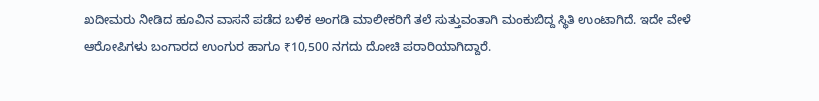ಖದೀಮರು ನೀಡಿದ ಹೂವಿನ ವಾಸನೆ ಪಡೆದ ಬಳಿಕ ಅಂಗಡಿ ಮಾಲೀಕರಿಗೆ ತಲೆ ಸುತ್ತುವಂತಾಗಿ ಮಂಕುಬಿದ್ದ ಸ್ಥಿತಿ ಉಂಟಾಗಿದೆ. ಇದೇ ವೇಳೆ ಆರೋಪಿಗಳು ಬಂಗಾರದ ಉಂಗುರ ಹಾಗೂ ₹10,500 ನಗದು ದೋಚಿ ಪರಾರಿಯಾಗಿದ್ದಾರೆ.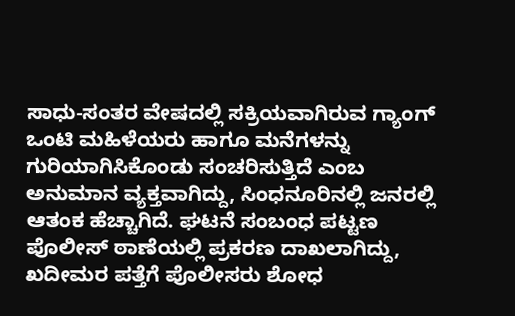ಸಾಧು-ಸಂತರ ವೇಷದಲ್ಲಿ ಸಕ್ರಿಯವಾಗಿರುವ ಗ್ಯಾಂಗ್ ಒಂಟಿ ಮಹಿಳೆಯರು ಹಾಗೂ ಮನೆಗಳನ್ನು ಗುರಿಯಾಗಿಸಿಕೊಂಡು ಸಂಚರಿಸುತ್ತಿದೆ ಎಂಬ ಅನುಮಾನ ವ್ಯಕ್ತವಾಗಿದ್ದು, ಸಿಂಧನೂರಿನಲ್ಲಿ ಜನರಲ್ಲಿ ಆತಂಕ ಹೆಚ್ಚಾಗಿದೆ. ಘಟನೆ ಸಂಬಂಧ ಪಟ್ಟಣ ಪೊಲೀಸ್ ಠಾಣೆಯಲ್ಲಿ ಪ್ರಕರಣ ದಾಖಲಾಗಿದ್ದು, ಖದೀಮರ ಪತ್ತೆಗೆ ಪೊಲೀಸರು ಶೋಧ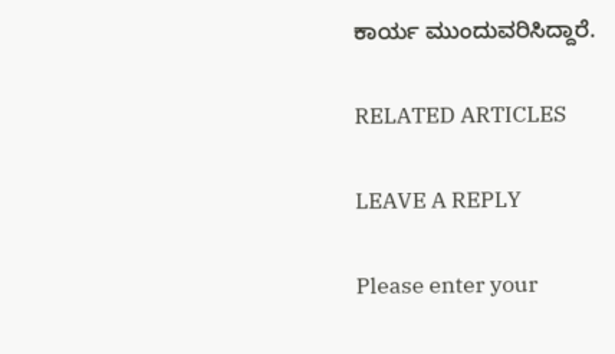ಕಾರ್ಯ ಮುಂದುವರಿಸಿದ್ದಾರೆ.

RELATED ARTICLES

LEAVE A REPLY

Please enter your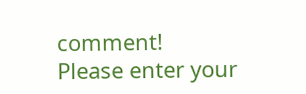comment!
Please enter your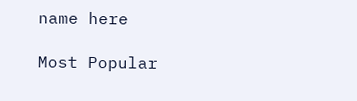name here

Most Popular